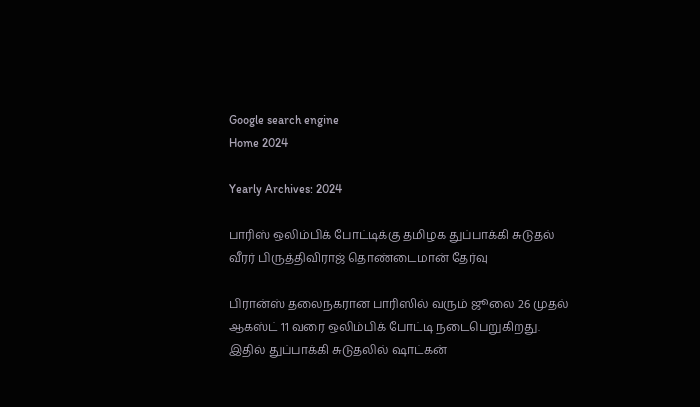Google search engine
Home 2024

Yearly Archives: 2024

பாரிஸ் ஒலிம்பிக் போட்டிக்கு தமிழக துப்பாக்கி சுடுதல் வீரர் பிருத்திவிராஜ் தொண்டைமான் தேர்வு

பிரான்ஸ் தலைநகரான பாரிஸில் வரும் ஜூலை 26 முதல் ஆகஸ்ட் 11 வரை ஒலிம்பிக் போட்டி நடைபெறுகிறது. இதில் துப்பாக்கி சுடுதலில் ஷாட்கன்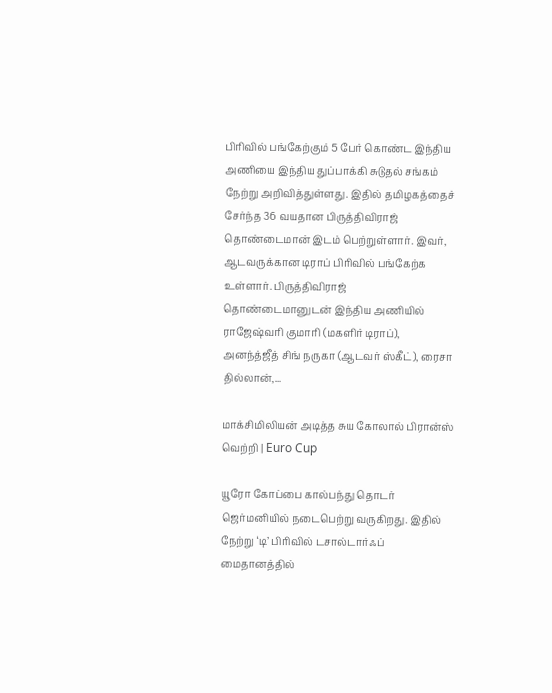பிரிவில் பங்கேற்கும் 5 பேர் கொண்ட இந்திய அணியை இந்திய துப்பாக்கி சுடுதல் சங்கம் நேற்று அறிவித்துள்ளது. இதில் தமிழகத்தைச் சேர்ந்த 36 வயதான பிருத்திவிராஜ் தொண்டைமான் இடம் பெற்றுள்ளார். இவர், ஆடவருக்கான டிராப் பிரிவில் பங்கேற்க உள்ளார். பிருத்திவிராஜ் தொண்டைமானுடன் இந்திய அணியில் ராஜேஷ்வரி குமாரி (மகளிர் டிராப்), அனந்த்ஜீத் சிங் நருகா (ஆடவர் ஸ்கீட்), ரைசா தில்லான்,...

மாக்சிமிலியன் அடித்த சுய கோலால் பிரான்ஸ் வெற்றி | Euro Cup

யூரோ கோப்பை கால்பந்து தொடர் ஜெர்மனியில் நடைபெற்று வருகிறது. இதில் நேற்று ‘டி’ பிரிவில் டசால்டார்ஃப் மைதானத்தில்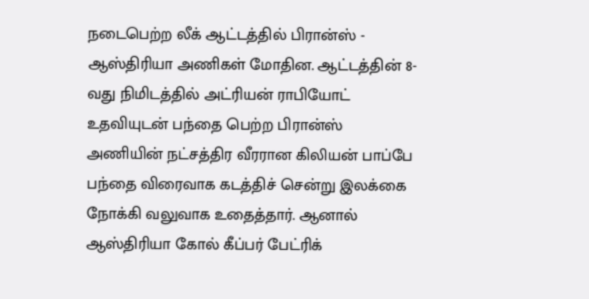நடைபெற்ற லீக் ஆட்டத்தில் பிரான்ஸ் - ஆஸ்திரியா அணிகள் மோதின. ஆட்டத்தின் 8-வது நிமிடத்தில் அட்ரியன் ராபியோட் உதவியுடன் பந்தை பெற்ற பிரான்ஸ் அணியின் நட்சத்திர வீரரான கிலியன் பாப்பே பந்தை விரைவாக கடத்திச் சென்று இலக்கை நோக்கி வலுவாக உதைத்தார். ஆனால் ஆஸ்திரியா கோல் கீப்பர் பேட்ரிக்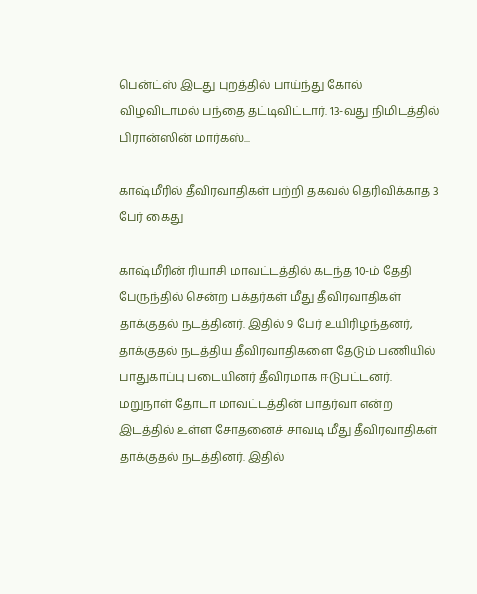பென்ட்ஸ் இடது புறத்தில் பாய்ந்து கோல் விழவிடாமல் பந்தை தட்டிவிட்டார். 13-வது நிமிடத்தில் பிரான்ஸின் மார்கஸ்...

காஷ்மீரில் தீவிரவாதிகள் பற்றி தகவல் தெரிவிக்காத 3 பேர் கைது

காஷ்மீரின் ரியாசி மாவட்டத்தில் கடந்த 10-ம் தேதி பேருந்தில் சென்ற பக்தர்கள் மீது தீவிரவாதிகள் தாக்குதல் நடத்தினர். இதில் 9 பேர் உயிரிழந்தனர், தாக்குதல் நடத்திய தீவிரவாதிகளை தேடும் பணியில் பாதுகாப்பு படையினர் தீவிரமாக ஈடுபட்டனர். மறுநாள் தோடா மாவட்டத்தின் பாதர்வா என்ற இடத்தில் உள்ள சோதனைச் சாவடி மீது தீவிரவாதிகள் தாக்குதல் நடத்தினர். இதில்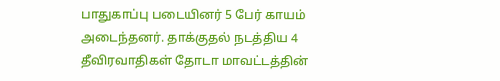பாதுகாப்பு படையினர் 5 பேர் காயம் அடைந்தனர். தாக்குதல் நடத்திய 4 தீவிரவாதிகள் தோடா மாவட்டத்தின்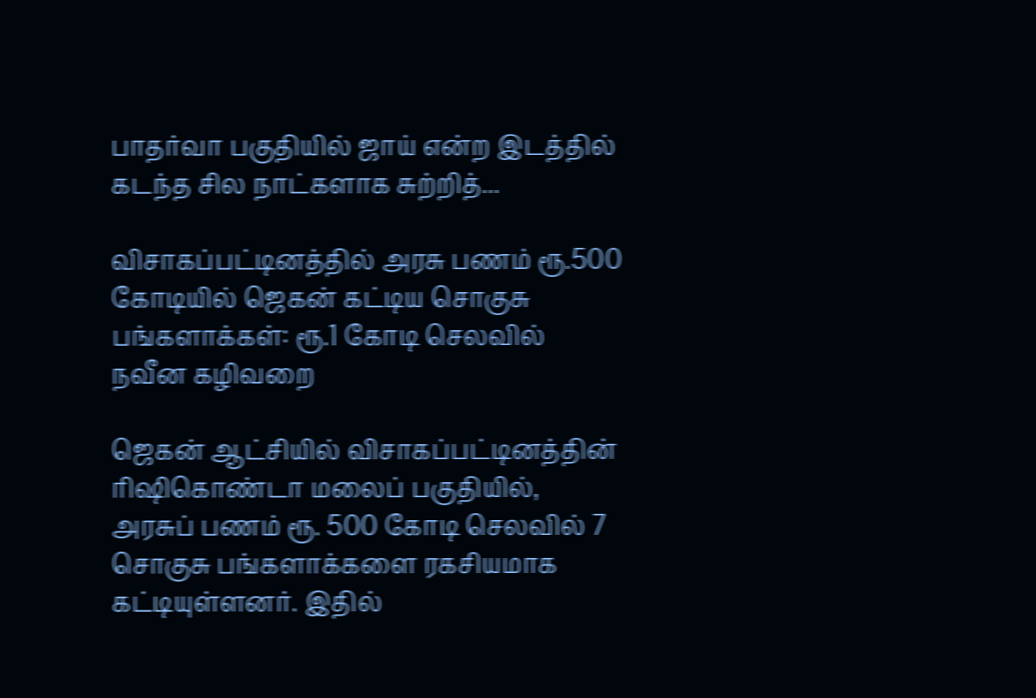பாதர்வா பகுதியில் ஜாய் என்ற இடத்தில் கடந்த சில நாட்களாக சுற்றித்...

விசாகப்பட்டினத்தில் அரசு பணம் ரூ.500 கோடியில் ஜெகன் கட்டிய சொகுசு பங்களாக்கள்: ரூ.1 கோடி செலவில் நவீன கழிவறை

ஜெகன் ஆட்சியில் விசாகப்பட்டினத்தின் ரிஷிகொண்டா மலைப் பகுதியில், அரசுப் பணம் ரூ. 500 கோடி செலவில் 7 சொகுசு பங்களாக்களை ரகசியமாக கட்டியுள்ளனர். இதில்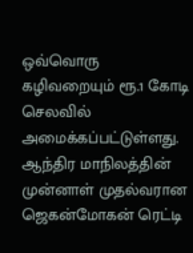ஒவ்வொரு கழிவறையும் ரூ.1 கோடி செலவில் அமைக்கப்பட்டுள்ளது. ஆந்திர மாநிலத்தின் முன்னாள் முதல்வரான ஜெகன்மோகன் ரெட்டி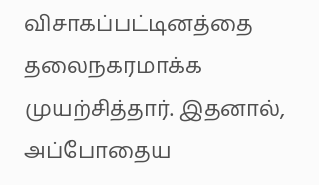விசாகப்பட்டினத்தை தலைநகரமாக்க முயற்சித்தார். இதனால், அப்போதைய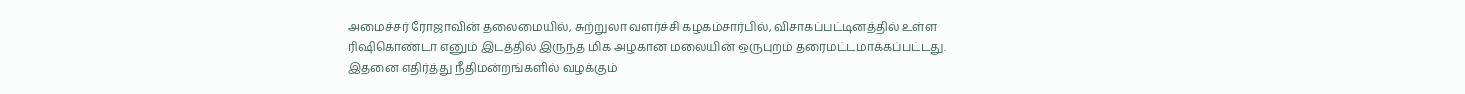அமைச்சர் ரோஜாவின் தலைமையில், சுற்றுலா வளர்ச்சி கழகம்சார்பில், விசாகப்பட்டினத்தில் உள்ள ரிஷிகொண்டா எனும் இடத்தில் இருந்த மிக அழகான மலையின் ஒருபுறம் தரைமட்டமாக்கப்பட்டது. இதனை எதிர்த்து நீதிமன்றங்களில் வழக்கும்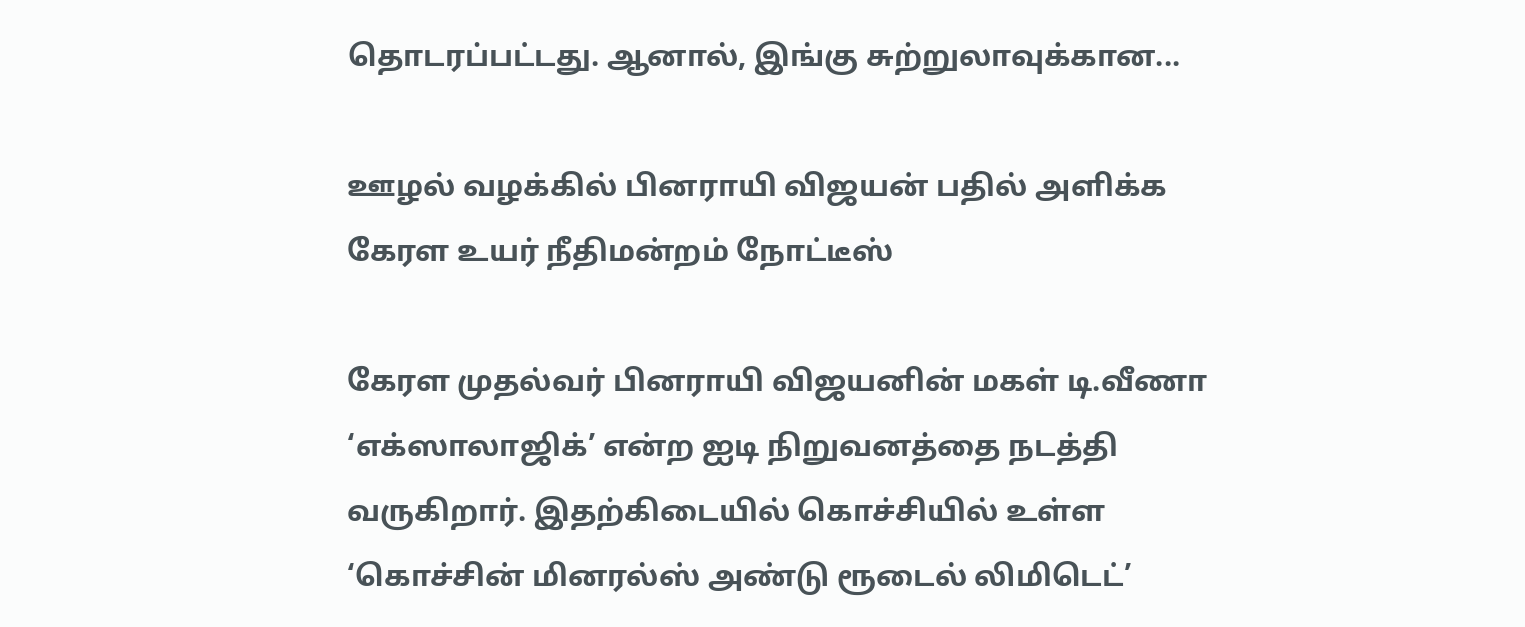தொடரப்பட்டது. ஆனால், இங்கு சுற்றுலாவுக்கான...

ஊழல் வழக்கில் பினராயி விஜயன் பதில் அளிக்க கேரள உயர் நீதிமன்றம் நோட்டீஸ்

கேரள முதல்வர் பினராயி விஜயனின் மகள் டி.வீணா ‘எக்ஸாலாஜிக்’ என்ற ஐடி நிறுவனத்தை நடத்தி வருகிறார். இதற்கிடையில் கொச்சியில் உள்ள ‘கொச்சின் மினரல்ஸ் அண்டு ரூடைல் லிமிடெட்’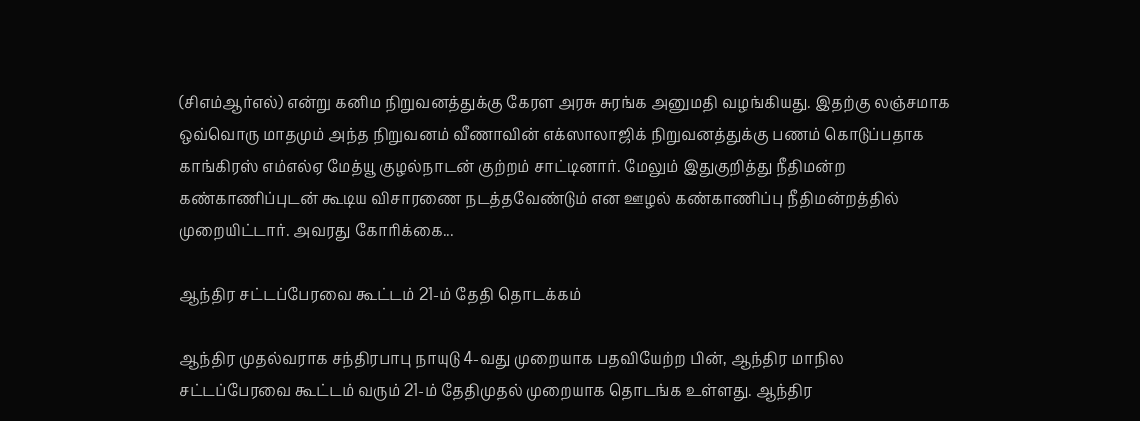(சிஎம்ஆர்எல்) என்று கனிம நிறுவனத்துக்கு கேரள அரசு சுரங்க அனுமதி வழங்கியது. இதற்கு லஞ்சமாக ஒவ்வொரு மாதமும் அந்த நிறுவனம் வீணாவின் எக்ஸாலாஜிக் நிறுவனத்துக்கு பணம் கொடுப்பதாக காங்கிரஸ் எம்எல்ஏ மேத்யூ குழல்நாடன் குற்றம் சாட்டினார். மேலும் இதுகுறித்து நீதிமன்ற கண்காணிப்புடன் கூடிய விசாரணை நடத்தவேண்டும் என ஊழல் கண்காணிப்பு நீதிமன்றத்தில் முறையிட்டார். அவரது கோரிக்கை...

ஆந்திர சட்டப்பேரவை கூட்டம் 21-ம் தேதி தொடக்கம்

ஆந்திர முதல்வராக சந்திரபாபு நாயுடு 4-வது முறையாக பதவியேற்ற பின், ஆந்திர மாநில சட்டப்பேரவை கூட்டம் வரும் 21-ம் தேதிமுதல் முறையாக தொடங்க உள்ளது. ஆந்திர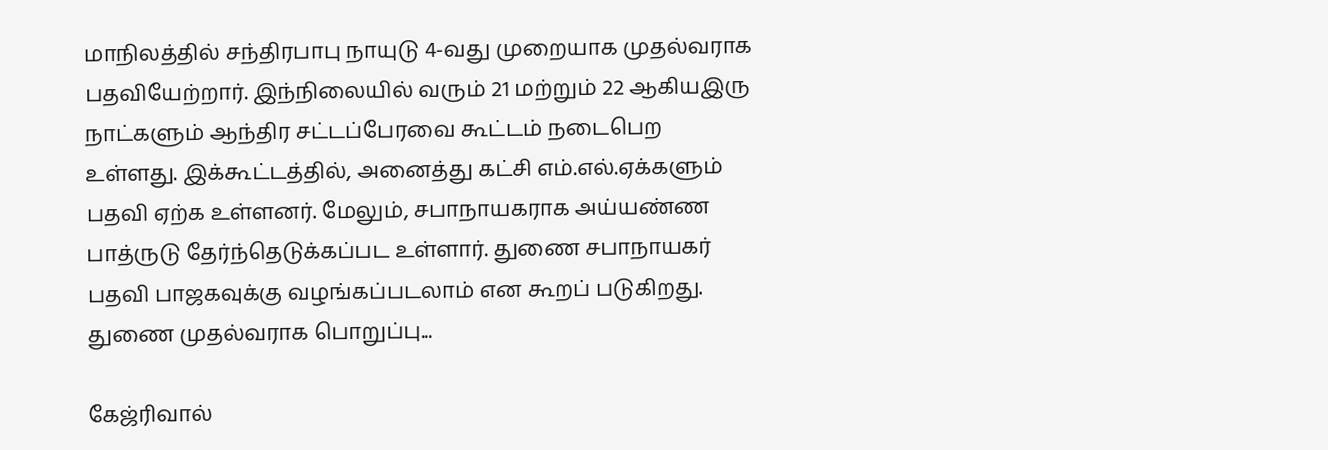மாநிலத்தில் சந்திரபாபு நாயுடு 4-வது முறையாக முதல்வராக பதவியேற்றார். இந்நிலையில் வரும் 21 மற்றும் 22 ஆகியஇரு நாட்களும் ஆந்திர சட்டப்பேரவை கூட்டம் நடைபெற உள்ளது. இக்கூட்டத்தில், அனைத்து கட்சி எம்.எல்.ஏக்களும் பதவி ஏற்க உள்ளனர். மேலும், சபாநாயகராக அய்யண்ண பாத்ருடு தேர்ந்தெடுக்கப்பட உள்ளார். துணை சபாநாயகர் பதவி பாஜகவுக்கு வழங்கப்படலாம் என கூறப் படுகிறது. துணை முதல்வராக பொறுப்பு...

கேஜ்ரிவால்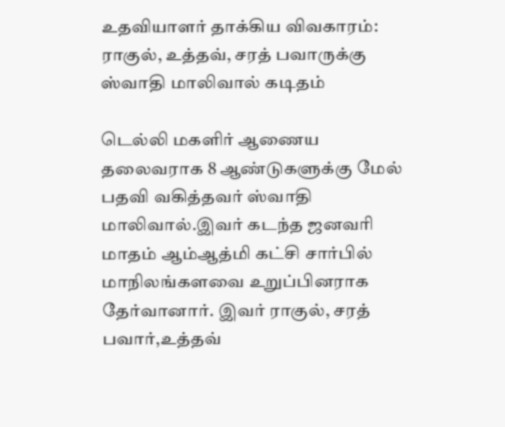உதவியாளர் தாக்கிய விவகாரம்: ராகுல், உத்தவ், சரத் பவாருக்கு ஸ்வாதி மாலிவால் கடிதம்

டெல்லி மகளிர் ஆணைய தலைவராக 8 ஆண்டுகளுக்கு மேல் பதவி வகித்தவர் ஸ்வாதி மாலிவால்.இவர் கடந்த ஜனவரி மாதம் ஆம்ஆத்மி கட்சி சார்பில் மாநிலங்களவை உறுப்பினராக தேர்வானார். இவர் ராகுல், சரத் பவார்,உத்தவ்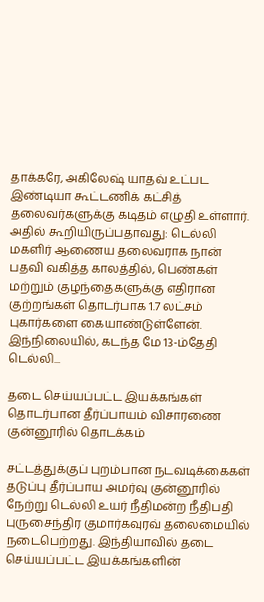தாக்கரே, அகிலேஷ் யாதவ் உட்பட இண்டியா கூட்டணிக் கட்சித் தலைவர்களுக்கு கடிதம் எழுதி உள்ளார். அதில் கூறியிருப்பதாவது: டெல்லி மகளிர் ஆணைய தலைவராக நான் பதவி வகித்த காலத்தில், பெண்கள் மற்றும் குழந்தைகளுக்கு எதிரான குற்றங்கள் தொடர்பாக 1.7 லட்சம் புகார்களை கையாண்டுள்ளேன். இந்நிலையில், கடந்த மே 13-ம்தேதி டெல்லி...

தடை செய்யப்பட்ட இயக்கங்கள் தொடர்பான தீர்ப்பாயம் விசாரணை குன்னூரில் தொடக்கம்

சட்டத்துக்குப் புறம்பான நடவடிக்கைகள் தடுப்பு தீர்ப்பாய அமர்வு குன்னூரில் நேற்று டெல்லி உயர் நீதிமன்ற நீதிபதி புருசைந்திர குமார்கவுரவ் தலைமையில் நடைபெற்றது. இந்தியாவில் தடை செய்யப்பட்ட இயக்கங்களின்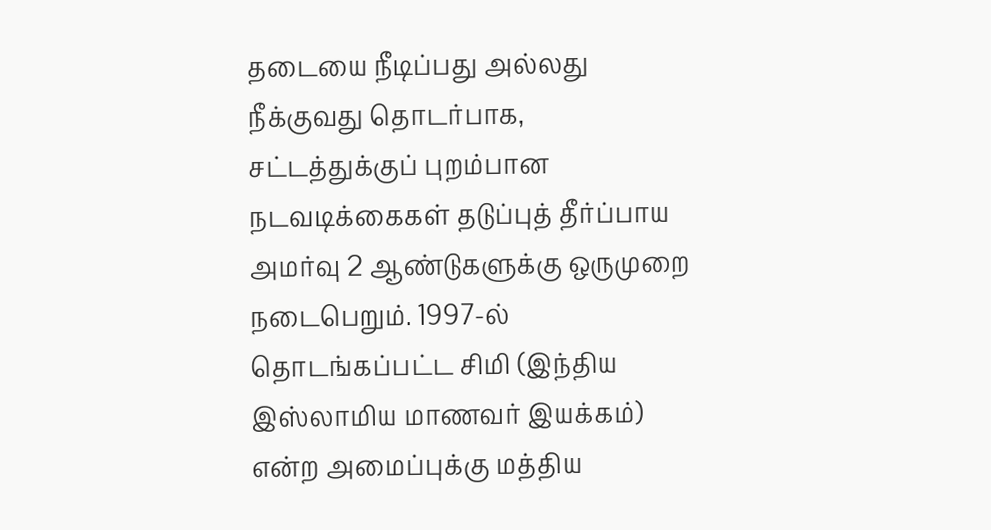தடையை நீடிப்பது அல்லது நீக்குவது தொடர்பாக, சட்டத்துக்குப் புறம்பான நடவடிக்கைகள் தடுப்புத் தீர்ப்பாய அமர்வு 2 ஆண்டுகளுக்கு ஒருமுறை நடைபெறும். 1997-ல் தொடங்கப்பட்ட சிமி (இந்திய இஸ்லாமிய மாணவர் இயக்கம்) என்ற அமைப்புக்கு மத்திய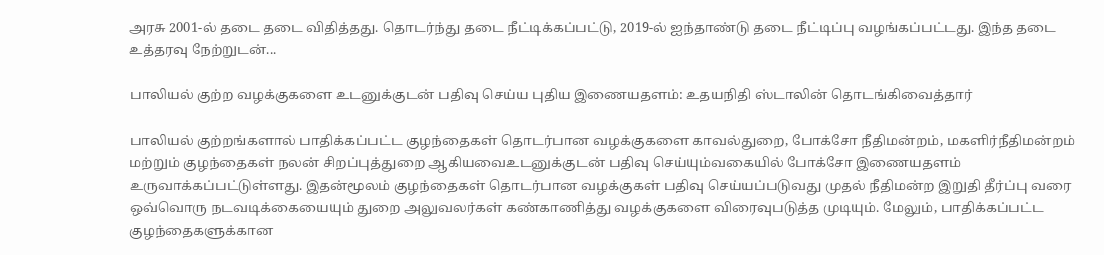அரசு 2001-ல் தடை தடை விதித்தது. தொடர்ந்து தடை நீட்டிக்கப்பட்டு, 2019-ல் ஐந்தாண்டு தடை நீட்டிப்பு வழங்கப்பட்டது. இந்த தடை உத்தரவு நேற்றுடன்...

பாலியல் குற்ற வழக்குகளை உடனுக்குடன் பதிவு செய்ய புதிய இணையதளம்: உதயநிதி ஸ்டாலின் தொடங்கிவைத்தார்

பாலியல் குற்றங்களால் பாதிக்கப்பட்ட குழந்தைகள் தொடர்பான வழக்குகளை காவல்துறை, போக்சோ நீதிமன்றம், மகளிர்நீதிமன்றம் மற்றும் குழந்தைகள் நலன் சிறப்புத்துறை ஆகியவைஉடனுக்குடன் பதிவு செய்யும்வகையில் போக்சோ இணையதளம் உருவாக்கப்பட்டுள்ளது. இதன்மூலம் குழந்தைகள் தொடர்பான வழக்குகள் பதிவு செய்யப்படுவது முதல் நீதிமன்ற இறுதி தீர்ப்பு வரை ஒவ்வொரு நடவடிக்கையையும் துறை அலுவலர்கள் கண்காணித்து வழக்குகளை விரைவுபடுத்த முடியும். மேலும், பாதிக்கப்பட்ட குழந்தைகளுக்கான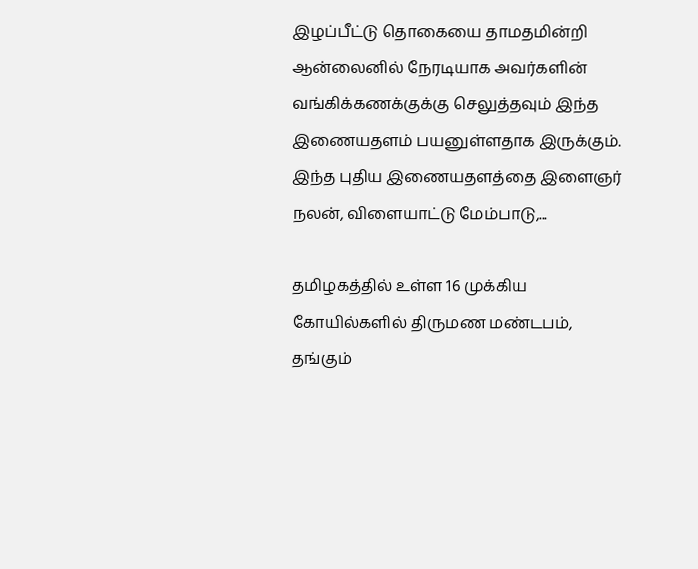இழப்பீட்டு தொகையை தாமதமின்றி ஆன்லைனில் நேரடியாக அவர்களின் வங்கிக்கணக்குக்கு செலுத்தவும் இந்த இணையதளம் பயனுள்ளதாக இருக்கும். இந்த புதிய இணையதளத்தை இளைஞர் நலன், விளையாட்டு மேம்பாடு,...

தமிழகத்தில் உள்ள 16 முக்கிய கோயில்களில் திருமண மண்டபம், தங்கும்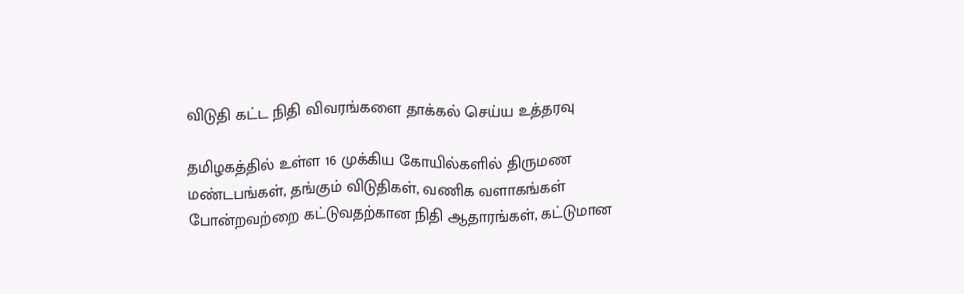விடுதி கட்ட நிதி விவரங்களை தாக்கல் செய்ய உத்தரவு

தமிழகத்தில் உள்ள 16 முக்கிய கோயில்களில் திருமண மண்டபங்கள், தங்கும் விடுதிகள், வணிக வளாகங்கள் போன்றவற்றை கட்டுவதற்கான நிதி ஆதாரங்கள், கட்டுமான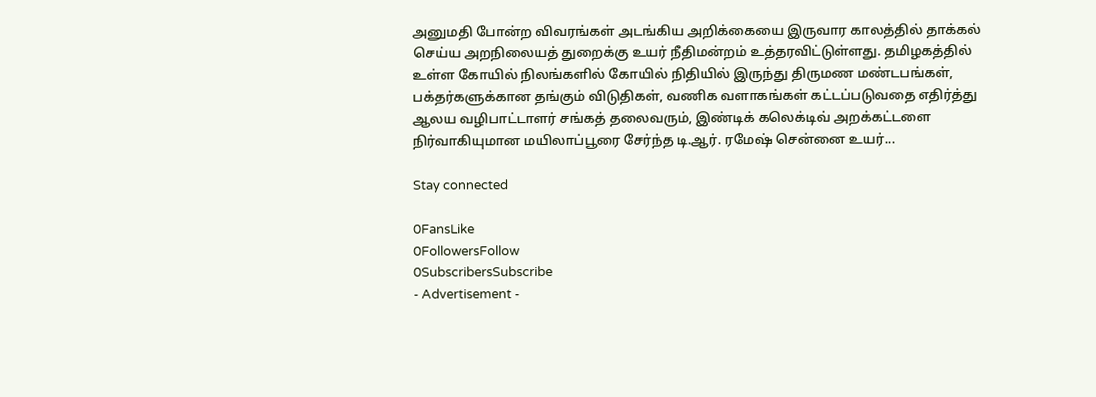அனுமதி போன்ற விவரங்கள் அடங்கிய அறிக்கையை இருவார காலத்தில் தாக்கல் செய்ய அறநிலையத் துறைக்கு உயர் நீதிமன்றம் உத்தரவிட்டுள்ளது. தமிழகத்தில் உள்ள கோயில் நிலங்களில் கோயில் நிதியில் இருந்து திருமண மண்டபங்கள், பக்தர்களுக்கான தங்கும் விடுதிகள், வணிக வளாகங்கள் கட்டப்படுவதை எதிர்த்து ஆலய வழிபாட்டாளர் சங்கத் தலைவரும், இண்டிக் கலெக்டிவ் அறக்கட்டளை நிர்வாகியுமான மயிலாப்பூரை சேர்ந்த டி.ஆர். ரமேஷ் சென்னை உயர்...

Stay connected

0FansLike
0FollowersFollow
0SubscribersSubscribe
- Advertisement -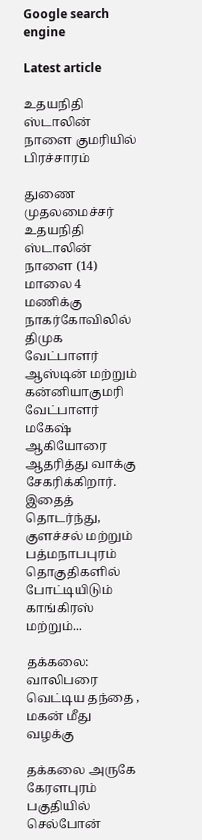Google search engine

Latest article

உதயநிதி ஸ்டாலின் நாளை குமரியில் பிரச்சாரம்

துணை முதலமைச்சர் உதயநிதி ஸ்டாலின் நாளை (14) மாலை 4 மணிக்கு நாகர்கோவிலில் திமுக வேட்பாளர் ஆஸ்டின் மற்றும் கன்னியாகுமரி வேட்பாளர் மகேஷ் ஆகியோரை ஆதரித்து வாக்கு சேகரிக்கிறார். இதைத் தொடர்ந்து, குளச்சல் மற்றும் பத்மநாபபுரம் தொகுதிகளில் போட்டியிடும் காங்கிரஸ் மற்றும்...

தக்கலை: வாலிபரை வெட்டிய தந்தை , மகன் மீது வழக்கு

தக்கலை அருகே கேரளபுரம் பகுதியில் செல்போன்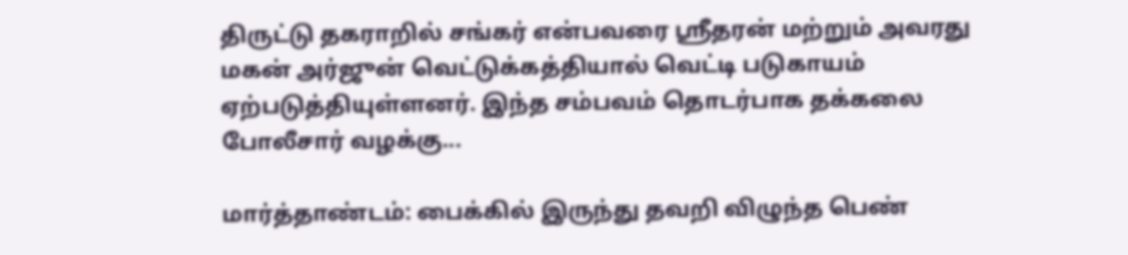திருட்டு தகராறில் சங்கர் என்பவரை ஸ்ரீதரன் மற்றும் அவரது மகன் அர்ஜுன் வெட்டுக்கத்தியால் வெட்டி படுகாயம் ஏற்படுத்தியுள்ளனர். இந்த சம்பவம் தொடர்பாக தக்கலை போலீசார் வழக்கு...

மார்த்தாண்டம்: பைக்கில் இருந்து தவறி விழுந்த பெண்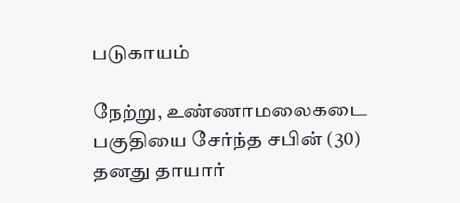படுகாயம்

நேற்று, உண்ணாமலைகடை பகுதியை சேர்ந்த சபின் (30) தனது தாயார்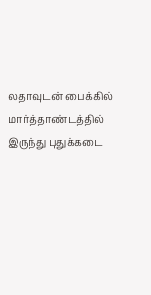லதாவுடன் பைக்கில் மார்த்தாண்டத்தில் இருந்து புதுக்கடை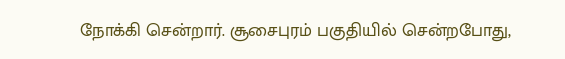நோக்கி சென்றார். சூசைபுரம் பகுதியில் சென்றபோது,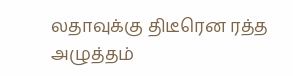லதாவுக்கு திடீரென ரத்த அழுத்தம்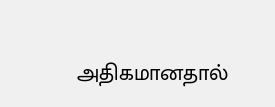அதிகமானதால்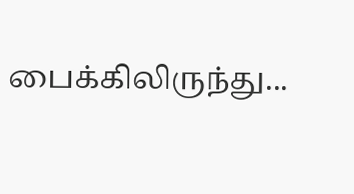பைக்கிலிருந்து...